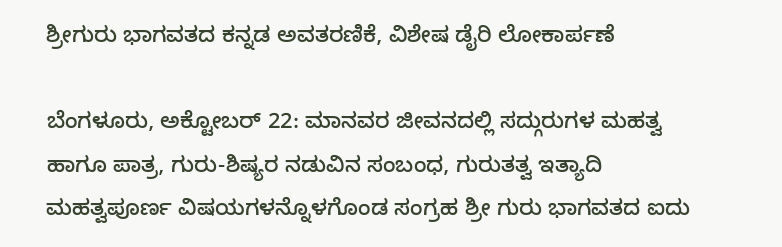ಶ್ರೀಗುರು ಭಾಗವತದ ಕನ್ನಡ ಅವತರಣಿಕೆ, ವಿಶೇಷ ಡೈರಿ ಲೋಕಾರ್ಪಣೆ

ಬೆಂಗಳೂರು, ಅಕ್ಟೋಬರ್ 22: ಮಾನವರ ಜೀವನದಲ್ಲಿ ಸದ್ಗುರುಗಳ ಮಹತ್ವ ಹಾಗೂ ಪಾತ್ರ, ಗುರು-ಶಿಷ್ಯರ ನಡುವಿನ ಸಂಬಂಧ, ಗುರುತತ್ವ ಇತ್ಯಾದಿ ಮಹತ್ವಪೂರ್ಣ ವಿಷಯಗಳನ್ನೊಳಗೊಂಡ ಸಂಗ್ರಹ ಶ್ರೀ ಗುರು ಭಾಗವತದ ಐದು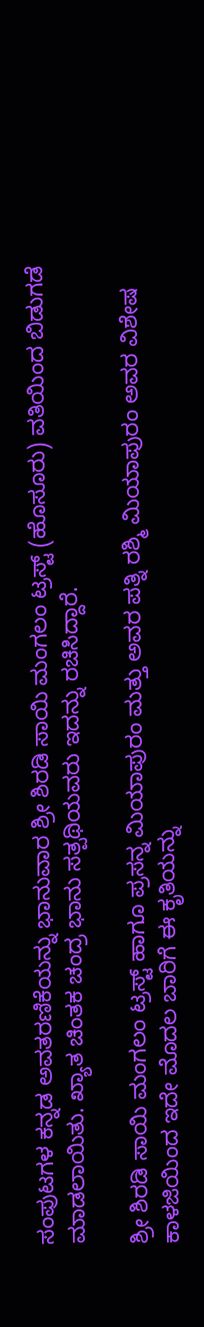ಸಂಪುಟಗಳ ಕನ್ನಡ ಅವತರಣಿಕೆಯನ್ನು ಭಾನುವಾರ ಶ್ರೀ ಶಿರಡಿ ಸಾಯಿ ಮಂಗಲಂ ಟ್ರಸ್ಟ್ (ಹೊಸೂರು) ವತಿಯಿಂದ ಬಿಡುಗಡೆ ಮಾಡಲಾಯಿತು. ಖ್ಯಾತ ಚಿಂತಕ ಚಂದ್ರ ಭಾನು ಸತ್ಪಥಿಯವರು ಇದನ್ನು ರಚಿಸಿದ್ದಾರೆ.

ಶ್ರೀ ಶಿರಡಿ ಸಾಯಿ ಮಂಗಲಂ ಟ್ರಸ್ಟ್ ಹಾಗೂ ಪ್ರಸನ್ನ ಮಿಯಾಪುರಂ ಮತ್ತು ಅವರ ಪತ್ನಿ ರಶ್ಮಿ ಮಿಯಾಪುರಂ ಅವರ ವಿಶೇಷ ಕಾಳಜಿಯಿಂದ ಇದೇ ಮೊದಲ ಬಾರಿಗೆ ಈ ಕೃತಿಯನ್ನು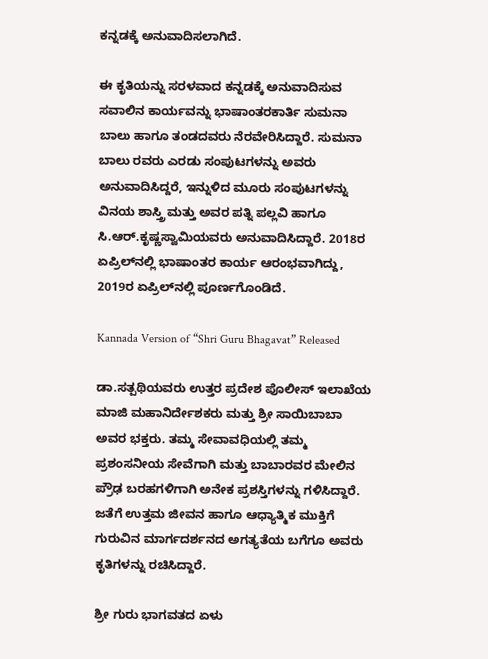ಕನ್ನಡಕ್ಕೆ ಅನುವಾದಿಸಲಾಗಿದೆ.

ಈ ಕೃತಿಯನ್ನು ಸರಳವಾದ ಕನ್ನಡಕ್ಕೆ ಅನುವಾದಿಸುವ ಸವಾಲಿನ ಕಾರ್ಯವನ್ನು ಭಾಷಾಂತರಕಾರ್ತಿ ಸುಮನಾ ಬಾಲು ಹಾಗೂ ತಂಡದವರು ನೆರವೇರಿಸಿದ್ದಾರೆ. ಸುಮನಾ ಬಾಲು ರವರು ಎರಡು ಸಂಪುಟಗಳನ್ನು ಅವರು ಅನುವಾದಿಸಿದ್ದರೆ, ಇನ್ನುಳಿದ ಮೂರು ಸಂಪುಟಗಳನ್ನು ವಿನಯ ಶಾಸ್ತ್ರಿ ಮತ್ತು ಅವರ ಪತ್ನಿ ಪಲ್ಲವಿ ಹಾಗೂ ಸಿ.ಆರ್.ಕೃಷ್ಣಸ್ವಾಮಿಯವರು ಅನುವಾದಿಸಿದ್ದಾರೆ. 2018ರ ಏಪ್ರಿಲ್‍ನಲ್ಲಿ ಭಾಷಾಂತರ ಕಾರ್ಯ ಆರಂಭವಾಗಿದ್ದು, 2019ರ ಏಪ್ರಿಲ್‍ನಲ್ಲಿ ಪೂರ್ಣಗೊಂಡಿದೆ.

Kannada Version of “Shri Guru Bhagavat” Released

ಡಾ.ಸತ್ಪಥಿಯವರು ಉತ್ತರ ಪ್ರದೇಶ ಪೊಲೀಸ್ ಇಲಾಖೆಯ ಮಾಜಿ ಮಹಾನಿರ್ದೇಶಕರು ಮತ್ತು ಶ್ರೀ ಸಾಯಿಬಾಬಾ ಅವರ ಭಕ್ತರು. ತಮ್ಮ ಸೇವಾವಧಿಯಲ್ಲಿ ತಮ್ಮ ಪ್ರಶಂಸನೀಯ ಸೇವೆಗಾಗಿ ಮತ್ತು ಬಾಬಾರವರ ಮೇಲಿನ ಪ್ರೌಢ ಬರಹಗಳಿಗಾಗಿ ಅನೇಕ ಪ್ರಶಸ್ತಿಗಳನ್ನು ಗಳಿಸಿದ್ದಾರೆ. ಜತೆಗೆ ಉತ್ತಮ ಜೀವನ ಹಾಗೂ ಆಧ್ಯಾತ್ಮಿಕ ಮುಕ್ತಿಗೆ ಗುರುವಿನ ಮಾರ್ಗದರ್ಶನದ ಅಗತ್ಯತೆಯ ಬಗೆಗೂ ಅವರು ಕೃತಿಗಳನ್ನು ರಚಿಸಿದ್ದಾರೆ.

ಶ್ರೀ ಗುರು ಭಾಗವತದ ಏಳು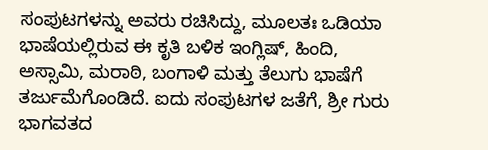ಸಂಪುಟಗಳನ್ನು ಅವರು ರಚಿಸಿದ್ದು, ಮೂಲತಃ ಒಡಿಯಾ ಭಾಷೆಯಲ್ಲಿರುವ ಈ ಕೃತಿ ಬಳಿಕ ಇಂಗ್ಲಿಷ್, ಹಿಂದಿ, ಅಸ್ಸಾಮಿ, ಮರಾಠಿ, ಬಂಗಾಳಿ ಮತ್ತು ತೆಲುಗು ಭಾಷೆಗೆ ತರ್ಜುಮೆಗೊಂಡಿದೆ. ಐದು ಸಂಪುಟಗಳ ಜತೆಗೆ, ಶ್ರೀ ಗುರು ಭಾಗವತದ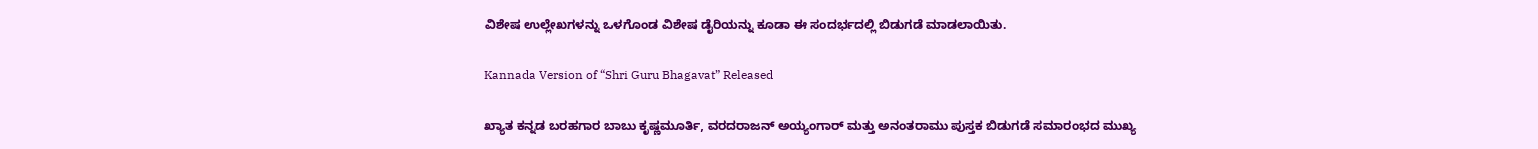ವಿಶೇಷ ಉಲ್ಲೇಖಗಳನ್ನು ಒಳಗೊಂಡ ವಿಶೇಷ ಡೈರಿಯನ್ನು ಕೂಡಾ ಈ ಸಂದರ್ಭದಲ್ಲಿ ಬಿಡುಗಡೆ ಮಾಡಲಾಯಿತು.

Kannada Version of “Shri Guru Bhagavat” Released

ಖ್ಯಾತ ಕನ್ನಡ ಬರಹಗಾರ ಬಾಬು ಕೃಷ್ಣಮೂರ್ತಿ, ವರದರಾಜನ್ ಅಯ್ಯಂಗಾರ್ ಮತ್ತು ಅನಂತರಾಮು ಪುಸ್ತಕ ಬಿಡುಗಡೆ ಸಮಾರಂಭದ ಮುಖ್ಯ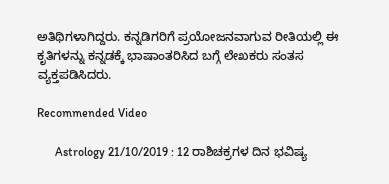ಅತಿಥಿಗಳಾಗಿದ್ದರು. ಕನ್ನಡಿಗರಿಗೆ ಪ್ರಯೋಜನವಾಗುವ ರೀತಿಯಲ್ಲಿ ಈ ಕೃತಿಗಳನ್ನು ಕನ್ನಡಕ್ಕೆ ಭಾಷಾಂತರಿಸಿದ ಬಗ್ಗೆ ಲೇಖಕರು ಸಂತಸ ವ್ಯಕ್ತಪಡಿಸಿದರು.

Recommended Video

      Astrology 21/10/2019 : 12 ರಾಶಿಚಕ್ರಗಳ ದಿನ ಭವಿಷ್ಯ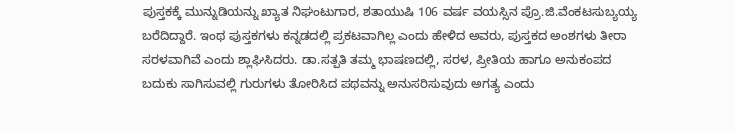ಪುಸ್ತಕಕ್ಕೆ ಮುನ್ನುಡಿಯನ್ನು ಖ್ಯಾತ ನಿಘಂಟುಗಾರ, ಶತಾಯುಷಿ 106 ವರ್ಷ ವಯಸ್ಸಿನ ಪ್ರೊ.ಜಿ.ವೆಂಕಟಸುಬ್ಯಯ್ಯ ಬರೆದಿದ್ದಾರೆ. ಇಂಥ ಪುಸ್ತಕಗಳು ಕನ್ನಡದಲ್ಲಿ ಪ್ರಕಟವಾಗಿಲ್ಲ ಎಂದು ಹೇಳಿದ ಅವರು, ಪುಸ್ತಕದ ಅಂಶಗಳು ತೀರಾ ಸರಳವಾಗಿವೆ ಎಂದು ಶ್ಲಾಘಿಸಿದರು. ಡಾ.ಸತ್ಪತಿ ತಮ್ಮ ಭಾಷಣದಲ್ಲಿ, ಸರಳ, ಪ್ರೀತಿಯ ಹಾಗೂ ಅನುಕಂಪದ ಬದುಕು ಸಾಗಿಸುವಲ್ಲಿ ಗುರುಗಳು ತೋರಿಸಿದ ಪಥವನ್ನು ಅನುಸರಿಸುವುದು ಅಗತ್ಯ ಎಂದು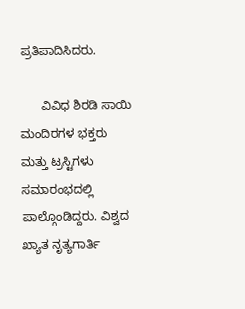ಪ್ರತಿಪಾದಿಸಿದರು.

      ವಿವಿಧ ಶಿರಡಿ ಸಾಯಿ ಮಂದಿರಗಳ ಭಕ್ತರು ಮತ್ತು ಟ್ರಸ್ಟಿಗಳು ಸಮಾರಂಭದಲ್ಲಿ ಪಾಲ್ಗೊಂಡಿದ್ದರು. ವಿಶ್ವದ ಖ್ಯಾತ ನೃತ್ಯಗಾರ್ತಿ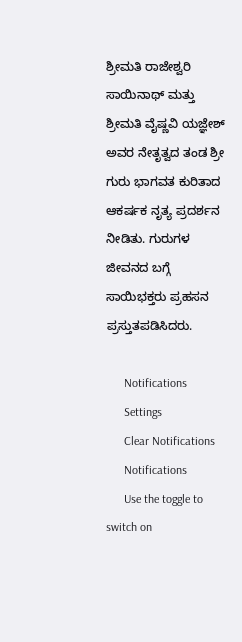ಶ್ರೀಮತಿ ರಾಜೇಶ್ವರಿ ಸಾಯಿನಾಥ್ ಮತ್ತು ಶ್ರೀಮತಿ ವೈಷ್ಣವಿ ಯಜ್ಞೇಶ್ ಅವರ ನೇತೃತ್ವದ ತಂಡ ಶ್ರೀ ಗುರು ಭಾಗವತ ಕುರಿತಾದ ಆಕರ್ಷಕ ನೃತ್ಯ ಪ್ರದರ್ಶನ ನೀಡಿತು. ಗುರುಗಳ ಜೀವನದ ಬಗ್ಗೆ ಸಾಯಿಭಕ್ತರು ಪ್ರಹಸನ ಪ್ರಸ್ತುತಪಡಿಸಿದರು.

      Notifications
      Settings
      Clear Notifications
      Notifications
      Use the toggle to switch on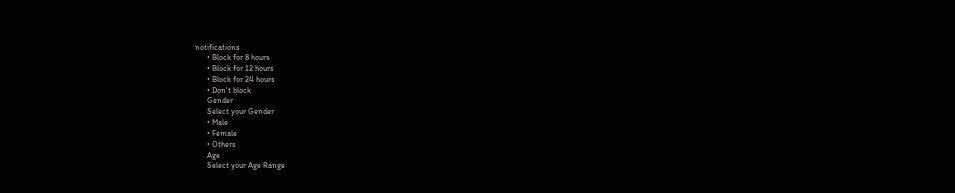notifications
      • Block for 8 hours
      • Block for 12 hours
      • Block for 24 hours
      • Don't block
      Gender
      Select your Gender
      • Male
      • Female
      • Others
      Age
      Select your Age Range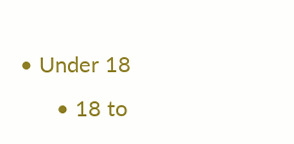• Under 18
      • 18 to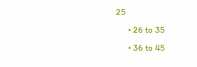25
      • 26 to 35
      • 36 to 45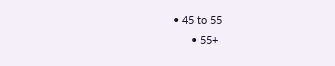• 45 to 55
      • 55+